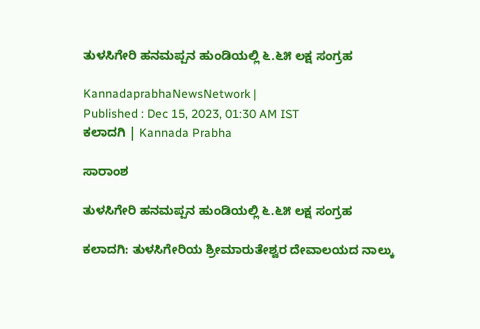ತುಳಸಿಗೇರಿ ಹನಮಪ್ಪನ ಹುಂಡಿಯಲ್ಲಿ ೬.೬೫ ಲಕ್ಷ ಸಂಗ್ರಹ

KannadaprabhaNewsNetwork |
Published : Dec 15, 2023, 01:30 AM IST
ಕಲಾದಗಿ | Kannada Prabha

ಸಾರಾಂಶ

ತುಳಸಿಗೇರಿ ಹನಮಪ್ಪನ ಹುಂಡಿಯಲ್ಲಿ ೬.೬೫ ಲಕ್ಷ ಸಂಗ್ರಹ

ಕಲಾದಗಿ: ತುಳಸಿಗೇರಿಯ ಶ್ರೀಮಾರುತೇಶ್ವರ ದೇವಾಲಯದ ನಾಲ್ಕು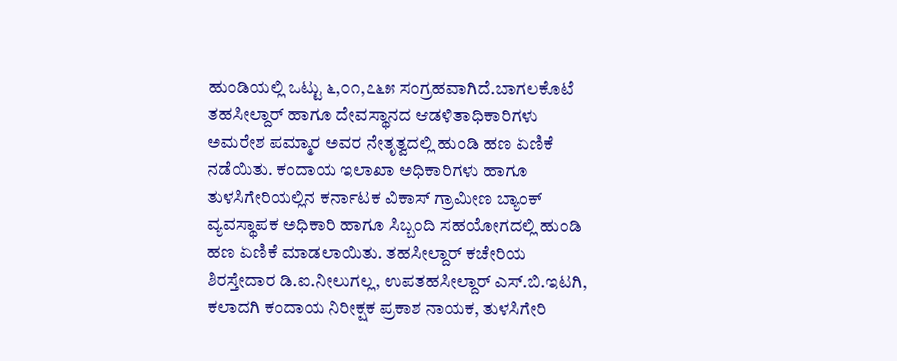ಹುಂಡಿಯಲ್ಲಿ ಒಟ್ಟು ೬,೦೧,೭೬೫ ಸಂಗ್ರಹವಾಗಿದೆ.ಬಾಗಲಕೊಟೆ ತಹಸೀಲ್ದಾರ್‌ ಹಾಗೂ ದೇವಸ್ಥಾನದ ಆಡಳಿತಾಧಿಕಾರಿಗಳು ಅಮರೇಶ ಪಮ್ಮಾರ ಅವರ ನೇತೃತ್ವದಲ್ಲಿ ಹುಂಡಿ ಹಣ ಏಣಿಕೆ ನಡೆಯಿತು. ಕಂದಾಯ ಇಲಾಖಾ ಅಧಿಕಾರಿಗಳು ಹಾಗೂ ತುಳಸಿಗೇರಿಯಲ್ಲಿನ ಕರ್ನಾಟಕ ವಿಕಾಸ್ ಗ್ರಾಮೀಣ ಬ್ಯಾಂಕ್ ವ್ಯವಸ್ಥಾಪಕ ಅಧಿಕಾರಿ ಹಾಗೂ ಸಿಬ್ಬಂದಿ ಸಹಯೋಗದಲ್ಲಿ ಹುಂಡಿ ಹಣ ಏಣಿಕೆ ಮಾಡಲಾಯಿತು. ತಹಸೀಲ್ದಾರ್‌ ಕಚೇರಿಯ ಶಿರಸ್ತೇದಾರ ಡಿ.ಐ.ನೀಲುಗಲ್ಲ, ಉಪತಹಸೀಲ್ದಾರ್‌ ಎಸ್.ಬಿ.ಇಟಗಿ, ಕಲಾದಗಿ ಕಂದಾಯ ನಿರೀಕ್ಷಕ ಪ್ರಕಾಶ ನಾಯಕ, ತುಳಸಿಗೇರಿ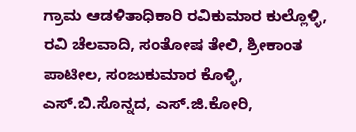ಗ್ರಾಮ ಆಡಳಿತಾಧಿಕಾರಿ ರವಿಕುಮಾರ ಕುಲ್ಲೊಳ್ಳಿ, ರವಿ ಚೆಲವಾದಿ, ಸಂತೋಷ ತೇಲಿ, ಶ್ರೀಕಾಂತ ಪಾಟೀಲ, ಸಂಜುಕುಮಾರ ಕೊಳ್ಳಿ, ಎಸ್.ಬಿ.ಸೊನ್ನದ, ಎಸ್.ಜಿ.ಕೋರಿ,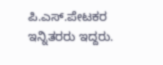ಪಿ.ಎಸ್.ಪೇಟಕರ ಇನ್ನಿತರರು ಇದ್ದರು.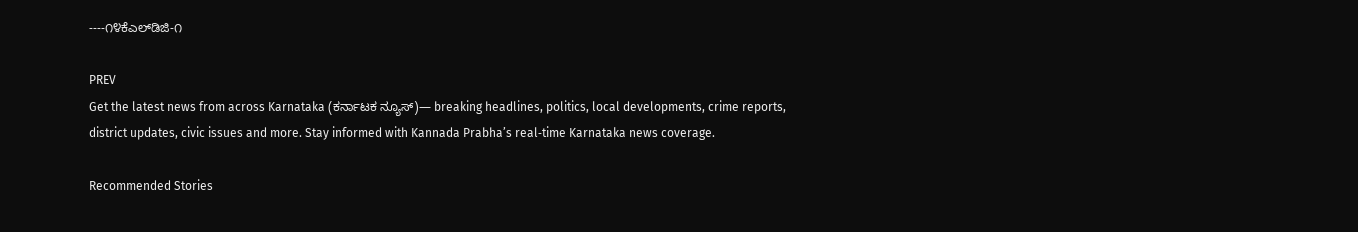----೧೪ಕೆಎಲ್‌ಡಿಜಿ-೧

PREV
Get the latest news from across Karnataka (ಕರ್ನಾಟಕ ನ್ಯೂಸ್)— breaking headlines, politics, local developments, crime reports, district updates, civic issues and more. Stay informed with Kannada Prabha’s real‑time Karnataka news coverage.

Recommended Stories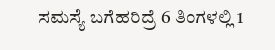ಸಮಸ್ಯೆ ಬಗೆಹರಿದ್ರೆ 6 ತಿಂಗಳಲ್ಲಿ 1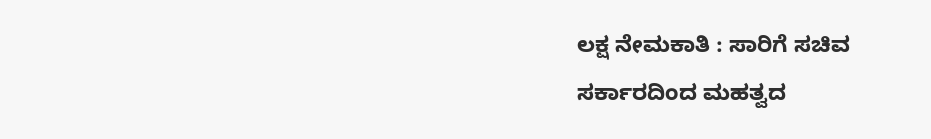ಲಕ್ಷ ನೇಮಕಾತಿ : ಸಾರಿಗೆ ಸಚಿವ
ಸರ್ಕಾರದಿಂದ ಮಹತ್ವದ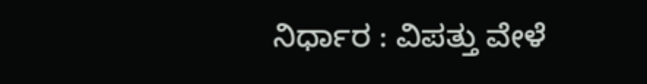ನಿರ್ಧಾರ : ವಿಪತ್ತು ವೇಳೆ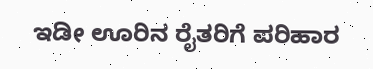ಇಡೀ ಊರಿನ ರೈತರಿಗೆ ಪರಿಹಾರ